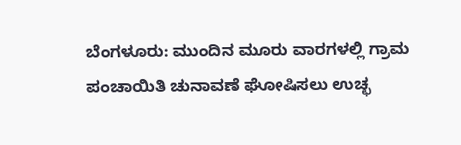ಬೆಂಗಳೂರು: ಮುಂದಿನ ಮೂರು ವಾರಗಳಲ್ಲಿ ಗ್ರಾಮ ಪಂಚಾಯಿತಿ ಚುನಾವಣೆ ಘೋಷಿಸಲು ಉಚ್ಛ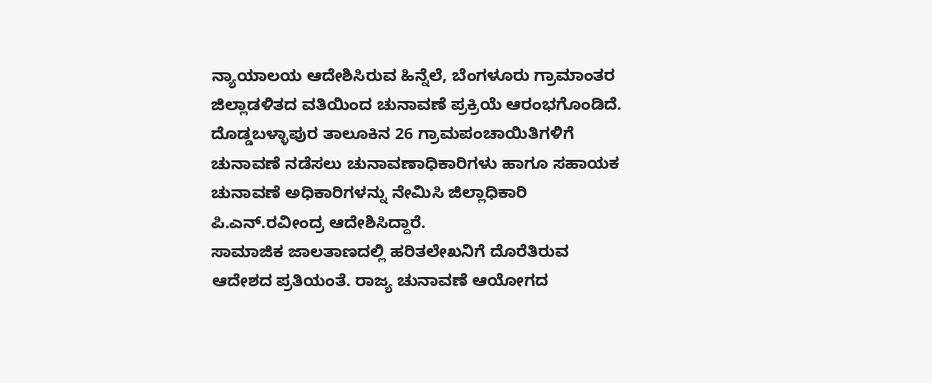ನ್ಯಾಯಾಲಯ ಆದೇಶಿಸಿರುವ ಹಿನ್ನೆಲೆ, ಬೆಂಗಳೂರು ಗ್ರಾಮಾಂತರ ಜಿಲ್ಲಾಡಳಿತದ ವತಿಯಿಂದ ಚುನಾವಣೆ ಪ್ರಕ್ರಿಯೆ ಆರಂಭಗೊಂಡಿದೆ.
ದೊಡ್ಡಬಳ್ಳಾಪುರ ತಾಲೂಕಿನ 26 ಗ್ರಾಮಪಂಚಾಯಿತಿಗಳಿಗೆ ಚುನಾವಣೆ ನಡೆಸಲು ಚುನಾವಣಾಧಿಕಾರಿಗಳು ಹಾಗೂ ಸಹಾಯಕ ಚುನಾವಣೆ ಅಧಿಕಾರಿಗಳನ್ನು ನೇಮಿಸಿ ಜಿಲ್ಲಾಧಿಕಾರಿ ಪಿ.ಎನ್.ರವೀಂದ್ರ ಆದೇಶಿಸಿದ್ದಾರೆ.
ಸಾಮಾಜಿಕ ಜಾಲತಾಣದಲ್ಲಿ ಹರಿತಲೇಖನಿಗೆ ದೊರೆತಿರುವ ಆದೇಶದ ಪ್ರತಿಯಂತೆ. ರಾಜ್ಯ ಚುನಾವಣೆ ಆಯೋಗದ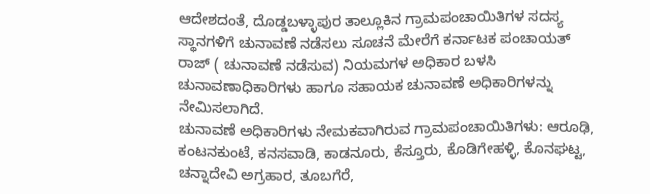ಆದೇಶದಂತೆ, ದೊಡ್ಡಬಳ್ಳಾಪುರ ತಾಲ್ಲೂಕಿನ ಗ್ರಾಮಪಂಚಾಯಿತಿಗಳ ಸದಸ್ಯ ಸ್ಥಾನಗಳಿಗೆ ಚುನಾವಣೆ ನಡೆಸಲು ಸೂಚನೆ ಮೇರೆಗೆ ಕರ್ನಾಟಕ ಪಂಚಾಯತ್ ರಾಜ್ ( ಚುನಾವಣೆ ನಡೆಸುವ) ನಿಯಮಗಳ ಅಧಿಕಾರ ಬಳಸಿ ಚುನಾವಣಾಧಿಕಾರಿಗಳು ಹಾಗೂ ಸಹಾಯಕ ಚುನಾವಣೆ ಅಧಿಕಾರಿಗಳನ್ನು ನೇಮಿಸಲಾಗಿದೆ.
ಚುನಾವಣೆ ಅಧಿಕಾರಿಗಳು ನೇಮಕವಾಗಿರುವ ಗ್ರಾಮಪಂಚಾಯಿತಿಗಳು: ಆರೂಢಿ, ಕಂಟನಕುಂಟೆ, ಕನಸವಾಡಿ, ಕಾಡನೂರು, ಕೆಸ್ತೂರು, ಕೊಡಿಗೇಹಳ್ಳಿ, ಕೊನಘಟ್ಟ, ಚನ್ನಾದೇವಿ ಅಗ್ರಹಾರ, ತೂಬಗೆರೆ,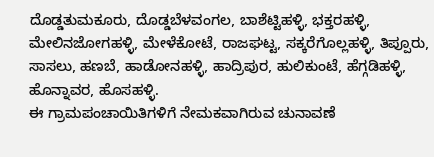ದೊಡ್ಡತುಮಕೂರು, ದೊಡ್ಡಬೆಳವಂಗಲ, ಬಾಶೆಟ್ಟಿಹಳ್ಳಿ, ಭಕ್ತರಹಳ್ಳಿ, ಮೇಲಿನಜೋಗಹಳ್ಳಿ, ಮೇಳೆಕೋಟೆ, ರಾಜಘಟ್ಟ, ಸಕ್ಕರೆಗೊಲ್ಲಹಳ್ಳಿ, ತಿಪ್ಪೂರು, ಸಾಸಲು, ಹಣಬೆ, ಹಾಡೋನಹಳ್ಳಿ, ಹಾದ್ರಿಪುರ, ಹುಲಿಕುಂಟೆ, ಹೆಗ್ಗಡಿಹಳ್ಳಿ, ಹೊನ್ನಾವರ, ಹೊಸಹಳ್ಳಿ.
ಈ ಗ್ರಾಮಪಂಚಾಯಿತಿಗಳಿಗೆ ನೇಮಕವಾಗಿರುವ ಚುನಾವಣೆ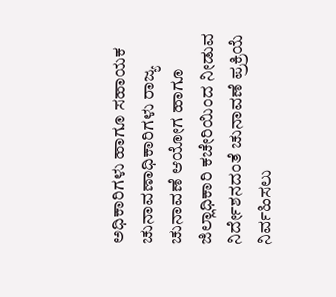ಅಧಿಕಾರಿಗಳು ಹಾಗೂ ಸಹಾಯಕ ಚುನಾವಣಾಧಿಕಾರಿಗಳು ರಾಜ್ಯ ಚುನಾವಣೆ ಆಯೋಗ ಹಾಗೂ ಜಿಲ್ಲಾಧಿಕಾರಿ ಕಚೇರಿಯಿಂದ ನೀಡುವ ನಿರ್ದೇಶನದಂತೆ ಚುನಾವಣೆ ಪ್ರಕ್ರಿಯೆ ನಿರ್ವಹಿಸಲು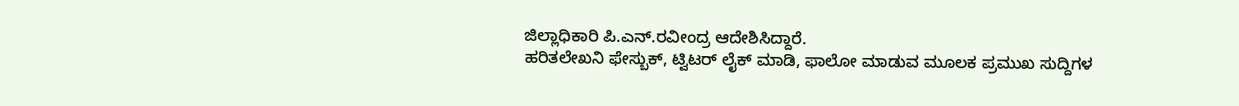ಜಿಲ್ಲಾಧಿಕಾರಿ ಪಿ.ಎನ್.ರವೀಂದ್ರ ಆದೇಶಿಸಿದ್ದಾರೆ.
ಹರಿತಲೇಖನಿ ಫೇಸ್ಬುಕ್, ಟ್ವಿಟರ್ ಲೈಕ್ ಮಾಡಿ, ಫಾಲೋ ಮಾಡುವ ಮೂಲಕ ಪ್ರಮುಖ ಸುದ್ದಿಗಳ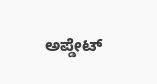ಅಪ್ಡೇಟ್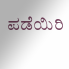ಪಡೆಯಿರಿ